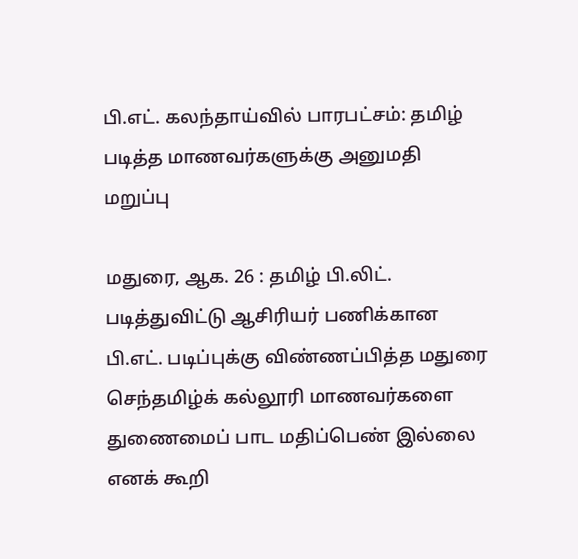பி.எட். கலந்தாய்வில் பாரபட்சம்: தமிழ் படித்த மாணவர்களுக்கு அனுமதி மறுப்பு

மதுரை, ஆக. 26 : தமிழ் பி.லிட். படித்துவிட்டு ஆசிரியர் பணிக்கான பி.எட். படிப்புக்கு விண்ணப்பித்த மதுரை செந்தமிழ்க் கல்லூரி மாணவர்களை துணைமைப் பாட மதிப்பெண் இல்லை எனக் கூறி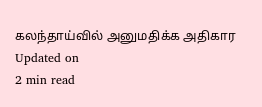கலந்தாய்வில் அனுமதிக்க அதிகார
Updated on
2 min read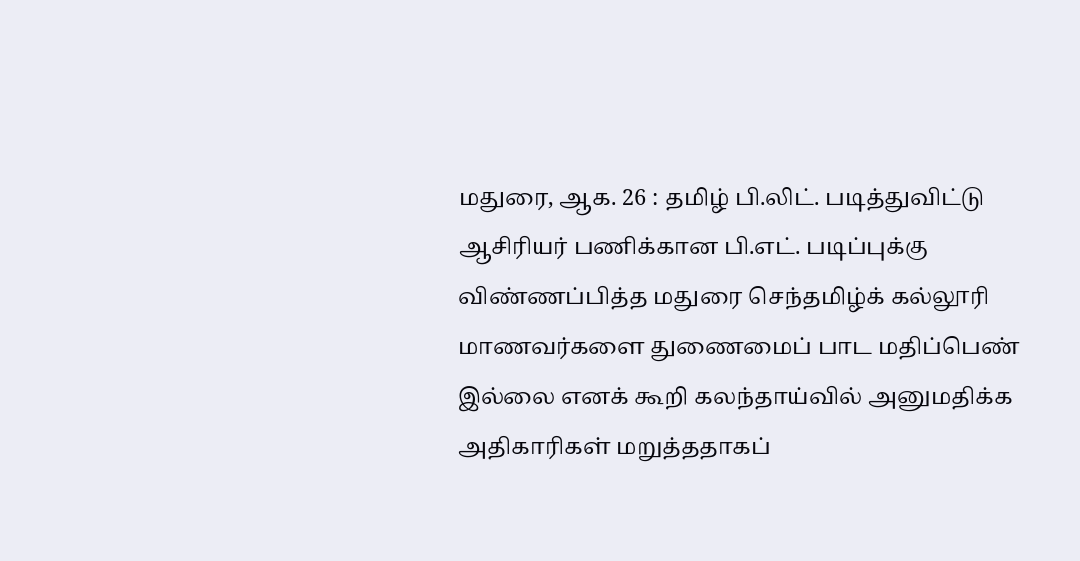மதுரை, ஆக. 26 : தமிழ் பி.லிட். படித்துவிட்டு ஆசிரியர் பணிக்கான பி.எட். படிப்புக்கு விண்ணப்பித்த மதுரை செந்தமிழ்க் கல்லூரி மாணவர்களை துணைமைப் பாட மதிப்பெண் இல்லை எனக் கூறி கலந்தாய்வில் அனுமதிக்க அதிகாரிகள் மறுத்ததாகப்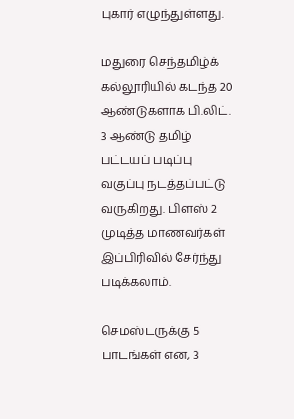புகார் எழுந்துள்ளது.

மதுரை செந்தமிழ்க் கல்லூரியில் கடந்த 20 ஆண்டுகளாக பி.லிட். 3 ஆண்டு தமிழ் பட்டயப் படிப்பு வகுப்பு நடத்தப்பட்டு வருகிறது. பிளஸ் 2 முடித்த மாணவர்கள் இப்பிரிவில் சேர்ந்து படிக்கலாம்.

செமஸ்டருக்கு 5 பாடங்கள் என, 3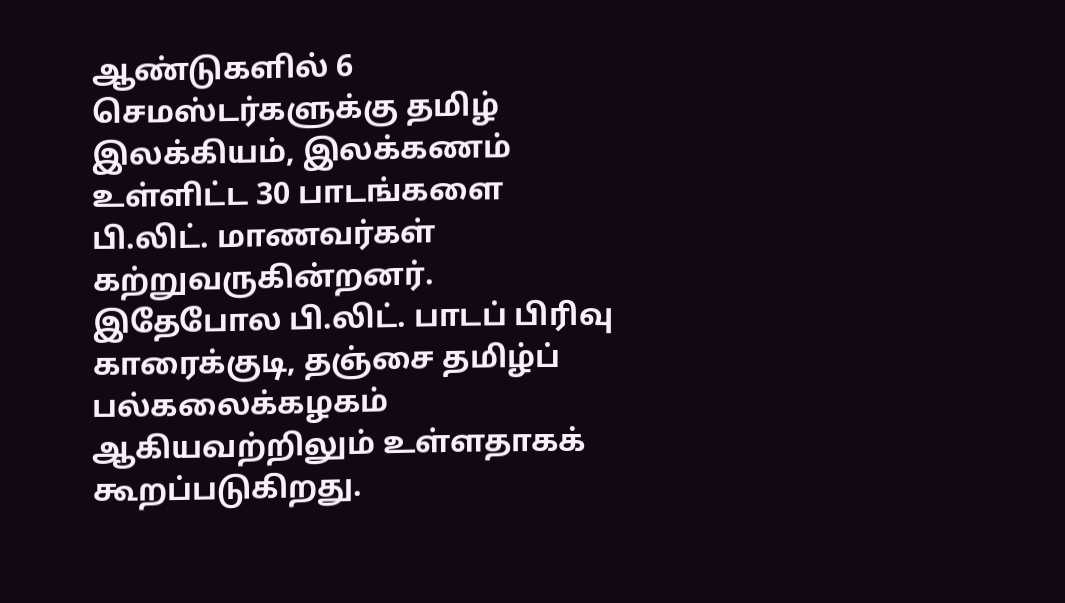ஆண்டுகளில் 6 செமஸ்டர்களுக்கு தமிழ் இலக்கியம், இலக்கணம் உள்ளிட்ட 30 பாடங்களை பி.லிட். மாணவர்கள் கற்றுவருகின்றனர். இதேபோல பி.லிட். பாடப் பிரிவு காரைக்குடி, தஞ்சை தமிழ்ப் பல்கலைக்கழகம் ஆகியவற்றிலும் உள்ளதாகக் கூறப்படுகிறது.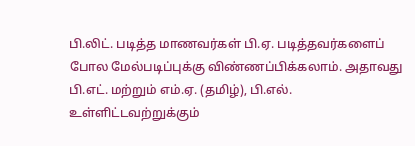பி.லிட். படித்த மாணவர்கள் பி.ஏ. படித்தவர்களைப் போல மேல்படிப்புக்கு விண்ணப்பிக்கலாம். அதாவது பி.எட். மற்றும் எம்.ஏ. (தமிழ்), பி.எல். உள்ளிட்டவற்றுக்கும்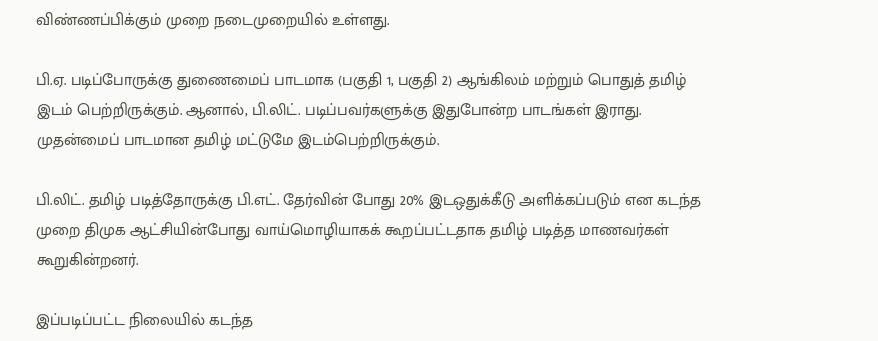விண்ணப்பிக்கும் முறை நடைமுறையில் உள்ளது.

பி.ஏ. படிப்போருக்கு துணைமைப் பாடமாக (பகுதி 1, பகுதி 2) ஆங்கிலம் மற்றும் பொதுத் தமிழ் இடம் பெற்றிருக்கும். ஆனால், பி.லிட். படிப்பவர்களுக்கு இதுபோன்ற பாடங்கள் இராது. முதன்மைப் பாடமான தமிழ் மட்டுமே இடம்பெற்றிருக்கும்.

பி.லிட். தமிழ் படித்தோருக்கு பி.எட். தேர்வின் போது 20% இடஒதுக்கீடு அளிக்கப்படும் என கடந்த முறை திமுக ஆட்சியின்போது வாய்மொழியாகக் கூறப்பட்டதாக தமிழ் படித்த மாணவர்கள் கூறுகின்றனர்.

இப்படிப்பட்ட நிலையில் கடந்த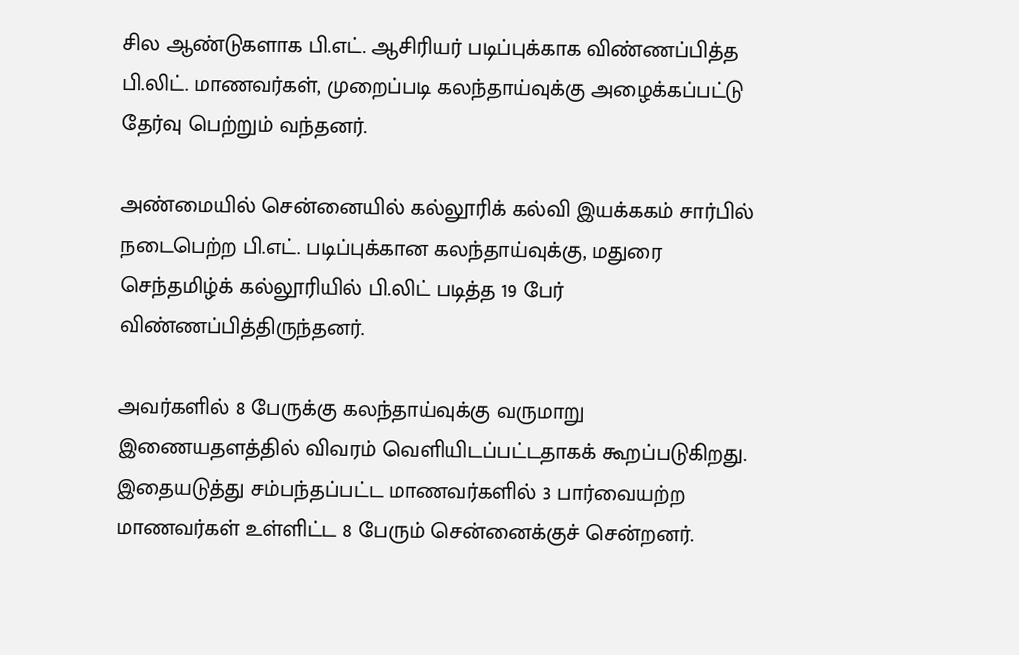சில ஆண்டுகளாக பி.எட். ஆசிரியர் படிப்புக்காக விண்ணப்பித்த பி.லிட். மாணவர்கள், முறைப்படி கலந்தாய்வுக்கு அழைக்கப்பட்டு தேர்வு பெற்றும் வந்தனர்.

அண்மையில் சென்னையில் கல்லூரிக் கல்வி இயக்ககம் சார்பில் நடைபெற்ற பி.எட். படிப்புக்கான கலந்தாய்வுக்கு, மதுரை செந்தமிழ்க் கல்லூரியில் பி.லிட் படித்த 19 பேர் விண்ணப்பித்திருந்தனர்.

அவர்களில் 8 பேருக்கு கலந்தாய்வுக்கு வருமாறு இணையதளத்தில் விவரம் வெளியிடப்பட்டதாகக் கூறப்படுகிறது. இதையடுத்து சம்பந்தப்பட்ட மாணவர்களில் 3 பார்வையற்ற மாணவர்கள் உள்ளிட்ட 8 பேரும் சென்னைக்குச் சென்றனர்.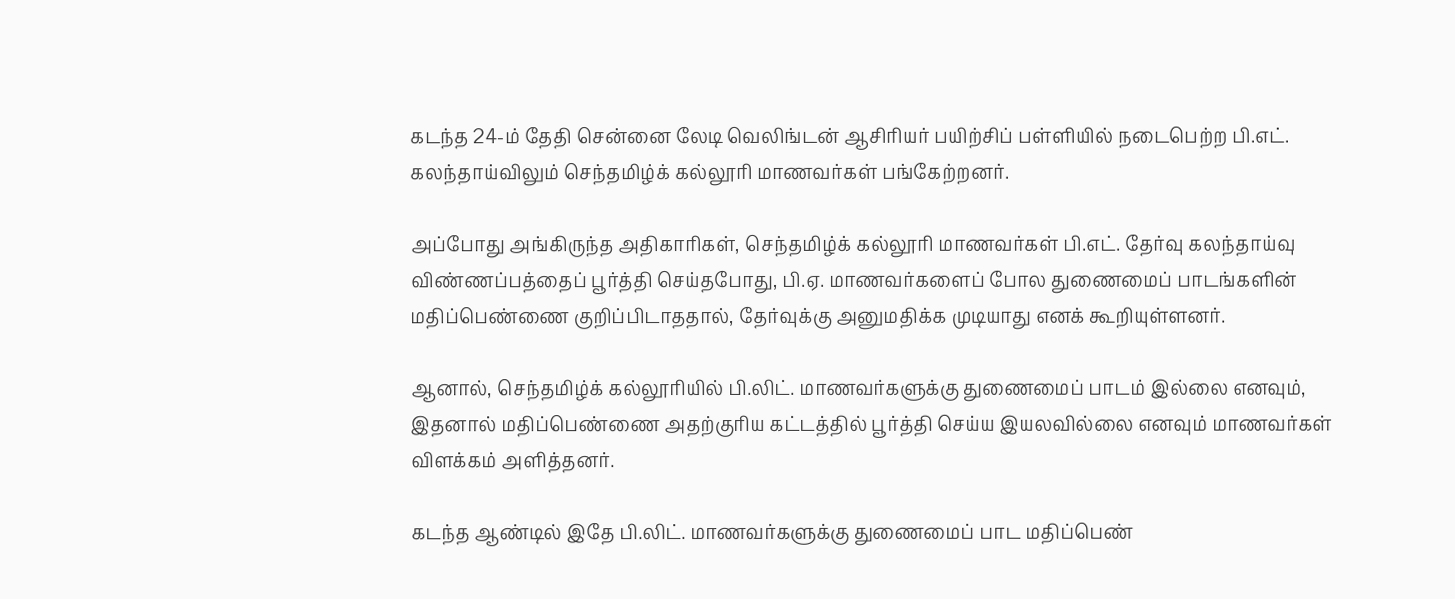கடந்த 24-ம் தேதி சென்னை லேடி வெலிங்டன் ஆசிரியர் பயிற்சிப் பள்ளியில் நடைபெற்ற பி.எட். கலந்தாய்விலும் செந்தமிழ்க் கல்லூரி மாணவர்கள் பங்கேற்றனர்.

அப்போது அங்கிருந்த அதிகாரிகள், செந்தமிழ்க் கல்லூரி மாணவர்கள் பி.எட். தேர்வு கலந்தாய்வு விண்ணப்பத்தைப் பூர்த்தி செய்தபோது, பி.ஏ. மாணவர்களைப் போல துணைமைப் பாடங்களின் மதிப்பெண்ணை குறிப்பிடாததால், தேர்வுக்கு அனுமதிக்க முடியாது எனக் கூறியுள்ளனர்.

ஆனால், செந்தமிழ்க் கல்லூரியில் பி.லிட். மாணவர்களுக்கு துணைமைப் பாடம் இல்லை எனவும், இதனால் மதிப்பெண்ணை அதற்குரிய கட்டத்தில் பூர்த்தி செய்ய இயலவில்லை எனவும் மாணவர்கள் விளக்கம் அளித்தனர்.

கடந்த ஆண்டில் இதே பி.லிட். மாணவர்களுக்கு துணைமைப் பாட மதிப்பெண்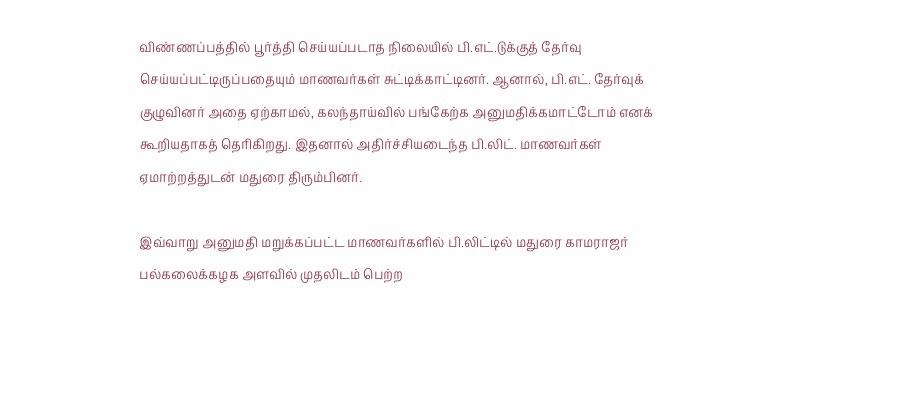விண்ணப்பத்தில் பூர்த்தி செய்யப்படாத நிலையில் பி.எட்.டுக்குத் தேர்வு செய்யப்பட்டிருப்பதையும் மாணவர்கள் சுட்டிக்காட்டினர். ஆனால், பி.எட். தேர்வுக் குழுவினர் அதை ஏற்காமல், கலந்தாய்வில் பங்கேற்க அனுமதிக்கமாட்டோம் எனக் கூறியதாகத் தெரிகிறது. இதனால் அதிர்ச்சியடைந்த பி.லிட். மாணவர்கள் ஏமாற்றத்துடன் மதுரை திரும்பினர்.

இவ்வாறு அனுமதி மறுக்கப்பட்ட மாணவர்களில் பி.லிட்டில் மதுரை காமராஜர் பல்கலைக்கழக அளவில் முதலிடம் பெற்ற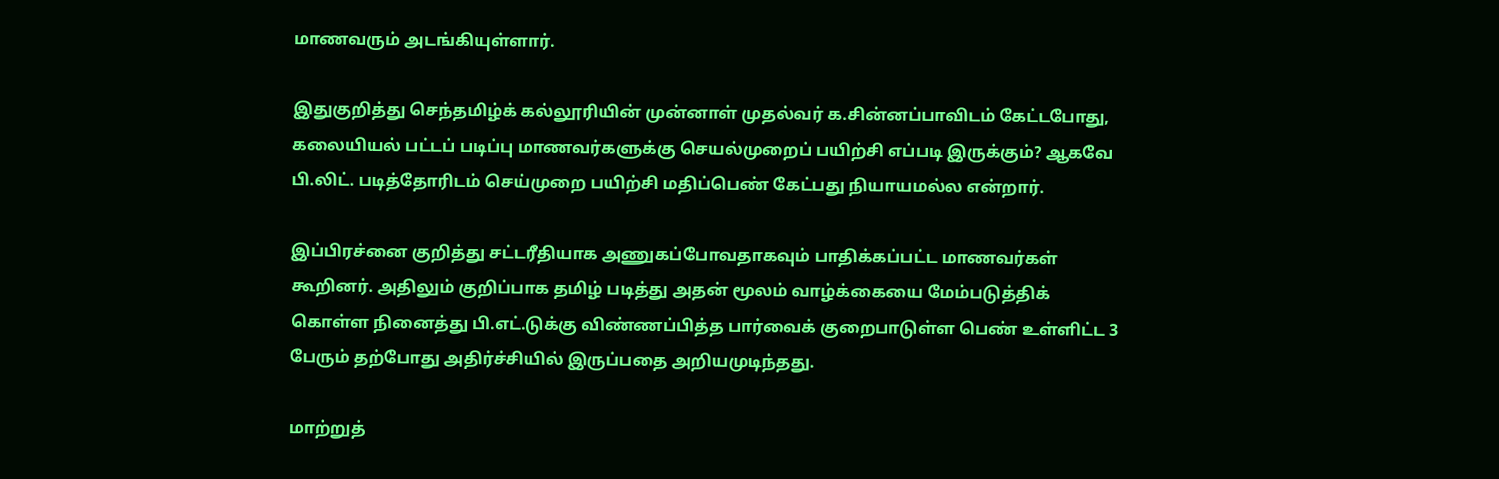மாணவரும் அடங்கியுள்ளார்.

இதுகுறித்து செந்தமிழ்க் கல்லூரியின் முன்னாள் முதல்வர் க.சின்னப்பாவிடம் கேட்டபோது, கலையியல் பட்டப் படிப்பு மாணவர்களுக்கு செயல்முறைப் பயிற்சி எப்படி இருக்கும்? ஆகவே பி.லிட். படித்தோரிடம் செய்முறை பயிற்சி மதிப்பெண் கேட்பது நியாயமல்ல என்றார்.

இப்பிரச்னை குறித்து சட்டரீதியாக அணுகப்போவதாகவும் பாதிக்கப்பட்ட மாணவர்கள் கூறினர். அதிலும் குறிப்பாக தமிழ் படித்து அதன் மூலம் வாழ்க்கையை மேம்படுத்திக் கொள்ள நினைத்து பி.எட்.டுக்கு விண்ணப்பித்த பார்வைக் குறைபாடுள்ள பெண் உள்ளிட்ட 3 பேரும் தற்போது அதிர்ச்சியில் இருப்பதை அறியமுடிந்தது.

மாற்றுத்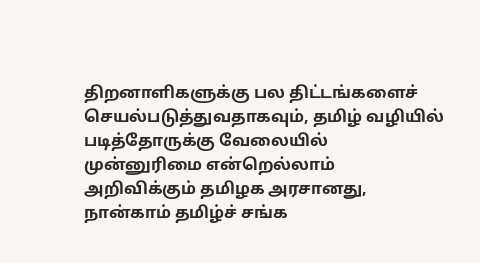திறனாளிகளுக்கு பல திட்டங்களைச் செயல்படுத்துவதாகவும், தமிழ் வழியில் படித்தோருக்கு வேலையில் முன்னுரிமை என்றெல்லாம் அறிவிக்கும் தமிழக அரசானது, நான்காம் தமிழ்ச் சங்க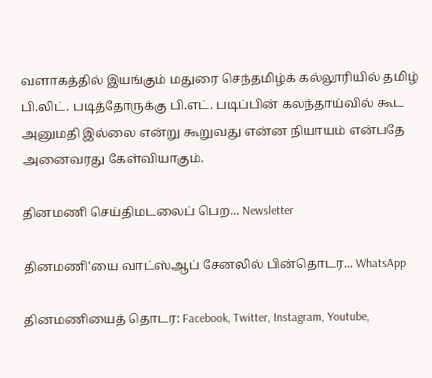வளாகத்தில் இயங்கும் மதுரை செந்தமிழ்க் கல்லூரியில் தமிழ் பி.லிட். படித்தோருக்கு பி.எட். படிப்பின் கலந்தாய்வில் கூட அனுமதி இல்லை என்று கூறுவது என்ன நியாயம் என்பதே அனைவரது கேள்வியாகும்.

தினமணி செய்திமடலைப் பெற... Newsletter

தினமணி'யை வாட்ஸ்ஆப் சேனலில் பின்தொடர... WhatsApp

தினமணியைத் தொடர: Facebook, Twitter, Instagram, Youtube,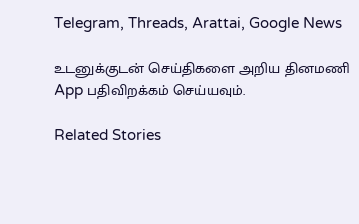Telegram, Threads, Arattai, Google News

உடனுக்குடன் செய்திகளை அறிய தினமணி App பதிவிறக்கம் செய்யவும்.

Related Stories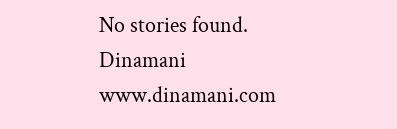No stories found.
Dinamani
www.dinamani.com